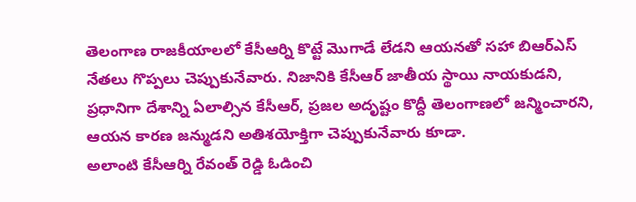తెలంగాణ రాజకీయాలలో కేసీఆర్ని కొట్టే మొగాడే లేడని ఆయనతో సహా బిఆర్ఎస్ నేతలు గొప్పలు చెప్పుకునేవారు. నిజానికి కేసీఆర్ జాతీయ స్థాయి నాయకుడని, ప్రధానిగా దేశాన్ని ఏలాల్సిన కేసీఆర్, ప్రజల అదృష్టం కొద్దీ తెలంగాణలో జన్మించారని, ఆయన కారణ జన్ముడని అతిశయోక్తిగా చెప్పుకునేవారు కూడా.
అలాంటి కేసీఆర్ని రేవంత్ రెడ్డి ఓడించి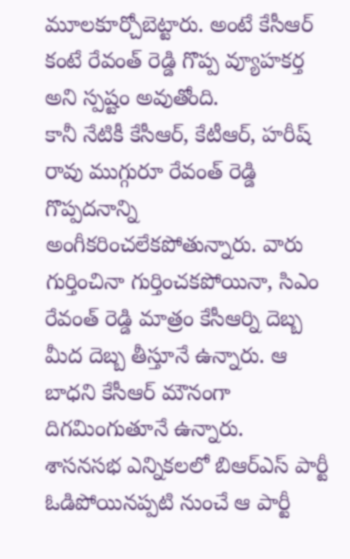మూలకూర్చోబెట్టారు. అంటే కేసీఆర్ కంటే రేవంత్ రెడ్డి గొప్ప వ్యూహకర్త అని స్పష్టం అవుతోంది.
కానీ నేటికీ కేసీఆర్, కేటీఆర్, హరీష్ రావు ముగ్గురూ రేవంత్ రెడ్డి గొప్పదనాన్ని అంగీకరించలేకపోతున్నారు. వారు గుర్తించినా గుర్తించకపోయినా, సిఎం రేవంత్ రెడ్డి మాత్రం కేసీఆర్ని దెబ్బ మీద దెబ్బ తీస్తూనే ఉన్నారు. ఆ బాధని కేసీఆర్ మౌనంగా దిగమింగుతూనే ఉన్నారు.
శాసనసభ ఎన్నికలలో బిఆర్ఎస్ పార్టీ ఓడిపోయినప్పటి నుంచే ఆ పార్టీ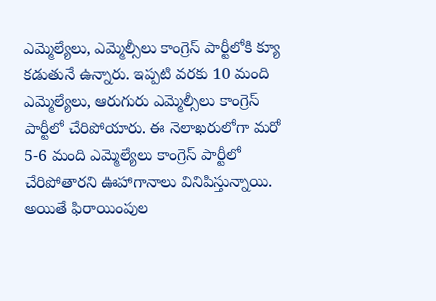ఎమ్మెల్యేలు, ఎమ్మెల్సీలు కాంగ్రెస్ పార్టీలోకి క్యూ కడుతునే ఉన్నారు. ఇప్పటి వరకు 10 మంది ఎమ్మెల్యేలు, ఆరుగురు ఎమ్మెల్సీలు కాంగ్రెస్ పార్టీలో చేరిపోయారు. ఈ నెలాఖరులోగా మరో 5-6 మంది ఎమ్మెల్యేలు కాంగ్రెస్ పార్టీలో చేరిపోతారని ఊహాగానాలు వినిపిస్తున్నాయి.
అయితే ఫిరాయింపుల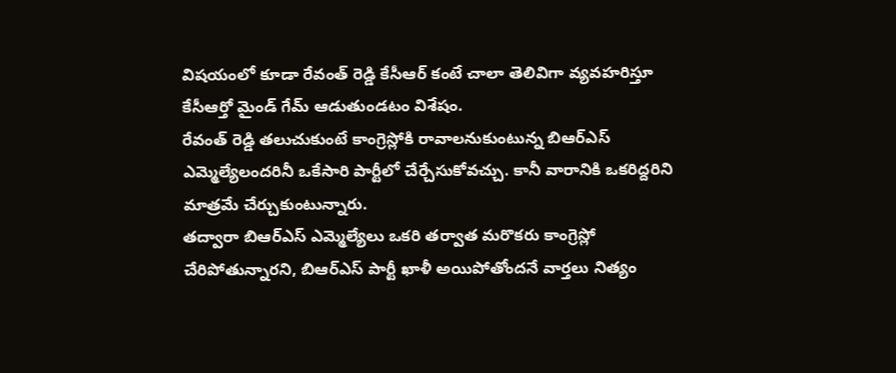విషయంలో కూడా రేవంత్ రెడ్డి కేసీఆర్ కంటే చాలా తెలివిగా వ్యవహరిస్తూ కేసీఆర్తో మైండ్ గేమ్ ఆడుతుండటం విశేషం.
రేవంత్ రెడ్డి తలుచుకుంటే కాంగ్రెస్లోకి రావాలనుకుంటున్న బిఆర్ఎస్ ఎమ్మెల్యేలందరినీ ఒకేసారి పార్టీలో చేర్చేసుకోవచ్చు. కానీ వారానికి ఒకరిద్దరిని మాత్రమే చేర్చుకుంటున్నారు.
తద్వారా బిఆర్ఎస్ ఎమ్మెల్యేలు ఒకరి తర్వాత మరొకరు కాంగ్రెస్లో చేరిపోతున్నారని, బిఆర్ఎస్ పార్టీ ఖాళీ అయిపోతోందనే వార్తలు నిత్యం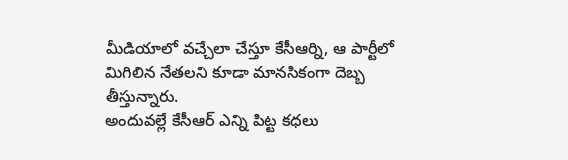మీడియాలో వచ్చేలా చేస్తూ కేసీఆర్ని, ఆ పార్టీలో మిగిలిన నేతలని కూడా మానసికంగా దెబ్బ తీస్తున్నారు.
అందువల్లే కేసీఆర్ ఎన్ని పిట్ట కధలు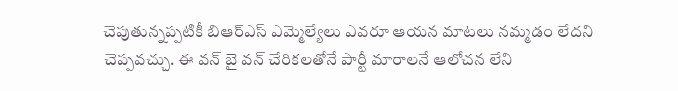చెపుతున్నప్పటికీ బిఆర్ఎస్ ఎమ్మెల్యేలు ఎవరూ ఆయన మాటలు నమ్మడం లేదని చెప్పవచ్చు. ఈ వన్ బై వన్ చేరికలతోనే పార్టీ మారాలనే ఆలోచన లేని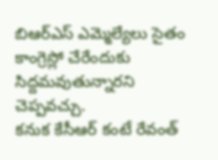బిఆర్ఎస్ ఎమ్మెల్యేలు సైతం కాంగ్రెస్లో చేరేందుకు సిద్దమవుతున్నారని చెప్పవచ్చు.
కనుక కేసీఆర్ కంటే రేవంత్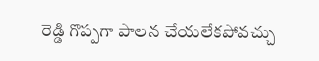రెడ్డి గొప్పగా పాలన చేయలేకపోవచ్చు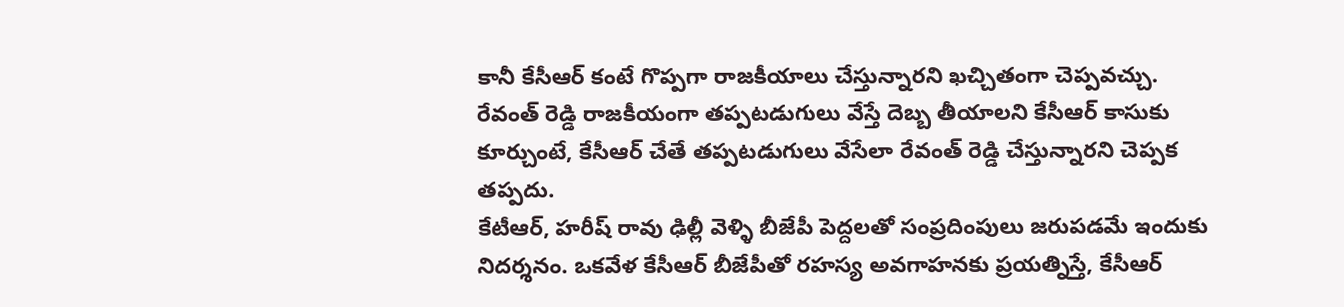కానీ కేసీఆర్ కంటే గొప్పగా రాజకీయాలు చేస్తున్నారని ఖచ్చితంగా చెప్పవచ్చు.
రేవంత్ రెడ్డి రాజకీయంగా తప్పటడుగులు వేస్తే దెబ్బ తీయాలని కేసీఆర్ కాసుకు కూర్చుంటే, కేసీఆర్ చేతే తప్పటడుగులు వేసేలా రేవంత్ రెడ్డి చేస్తున్నారని చెప్పక తప్పదు.
కేటీఆర్, హరీష్ రావు ఢిల్లీ వెళ్ళి బీజేపీ పెద్దలతో సంప్రదింపులు జరుపడమే ఇందుకు నిదర్శనం. ఒకవేళ కేసీఆర్ బీజేపీతో రహస్య అవగాహనకు ప్రయత్నిస్తే, కేసీఆర్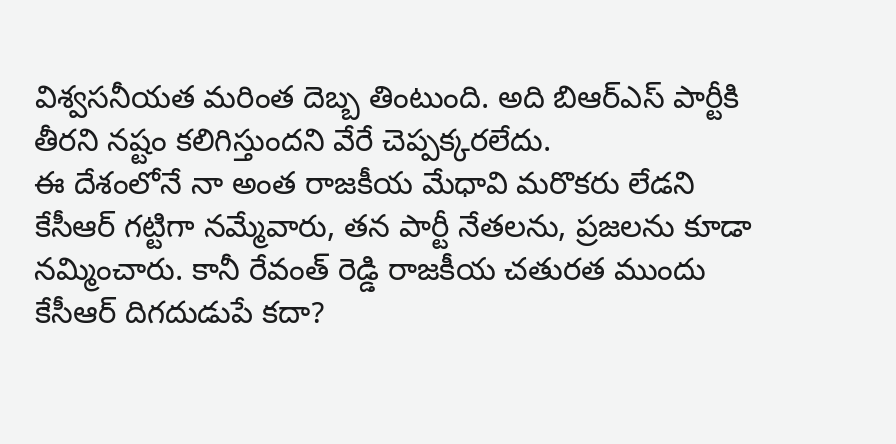విశ్వసనీయత మరింత దెబ్బ తింటుంది. అది బిఆర్ఎస్ పార్టీకి తీరని నష్టం కలిగిస్తుందని వేరే చెప్పక్కరలేదు.
ఈ దేశంలోనే నా అంత రాజకీయ మేధావి మరొకరు లేడని కేసీఆర్ గట్టిగా నమ్మేవారు, తన పార్టీ నేతలను, ప్రజలను కూడా నమ్మించారు. కానీ రేవంత్ రెడ్డి రాజకీయ చతురత ముందు కేసీఆర్ దిగదుడుపే కదా?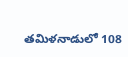తమిళనాడులో 108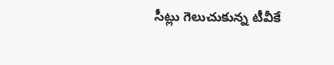సీట్లు గెలుచుకున్న టీవీకే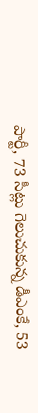పార్టీ, 73 సీట్లు గెలుచుకున్న డీఎంకే, 53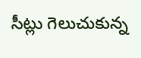సీట్లు గెలుచుకున్న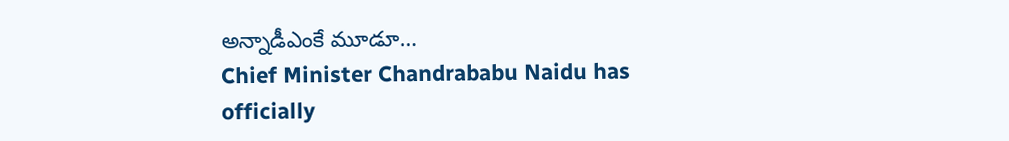అన్నాడీఎంకే మూడూ…
Chief Minister Chandrababu Naidu has officially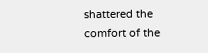shattered the comfort of the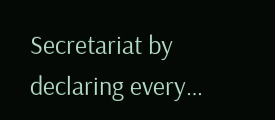Secretariat by declaring every…